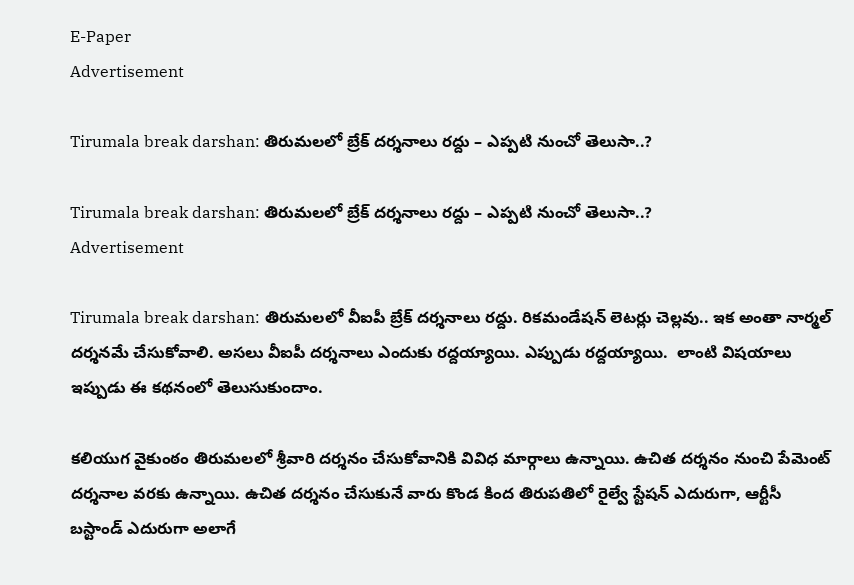E-Paper
Advertisement

Tirumala break darshan: తిరుమలలో బ్రేక్ దర్శనాలు రద్దు – ఎప్పటి నుంచో తెలుసా..?

Tirumala break darshan: తిరుమలలో బ్రేక్ దర్శనాలు రద్దు – ఎప్పటి నుంచో తెలుసా..?
Advertisement

Tirumala break darshan: తిరుమలలో వీఐపీ బ్రేక్‌ దర్శనాలు రద్దు. రికమండేషన్‌ లెటర్లు చెల్లవు.. ఇక అంతా నార్మల్‌ దర్శనమే చేసుకోవాలి. అసలు వీఐపీ దర్శనాలు ఎందుకు రద్దయ్యాయి. ఎప్పుడు రద్దయ్యాయి.  లాంటి విషయాలు ఇప్పుడు ఈ కథనంలో తెలుసుకుందాం.

కలియుగ వైకుంఠం తిరుమలలో శ్రీవారి దర్శనం చేసుకోవానికి వివిధ మార్గాలు ఉన్నాయి. ఉచిత దర్శనం నుంచి పేమెంట్‌ దర్శనాల వరకు ఉన్నాయి. ఉచిత దర్శనం చేసుకునే వారు కొండ కింద తిరుపతిలో రైల్వే స్టేషన్‌ ఎదురుగా, ఆర్టీసీ బస్టాండ్‌ ఎదురుగా అలాగే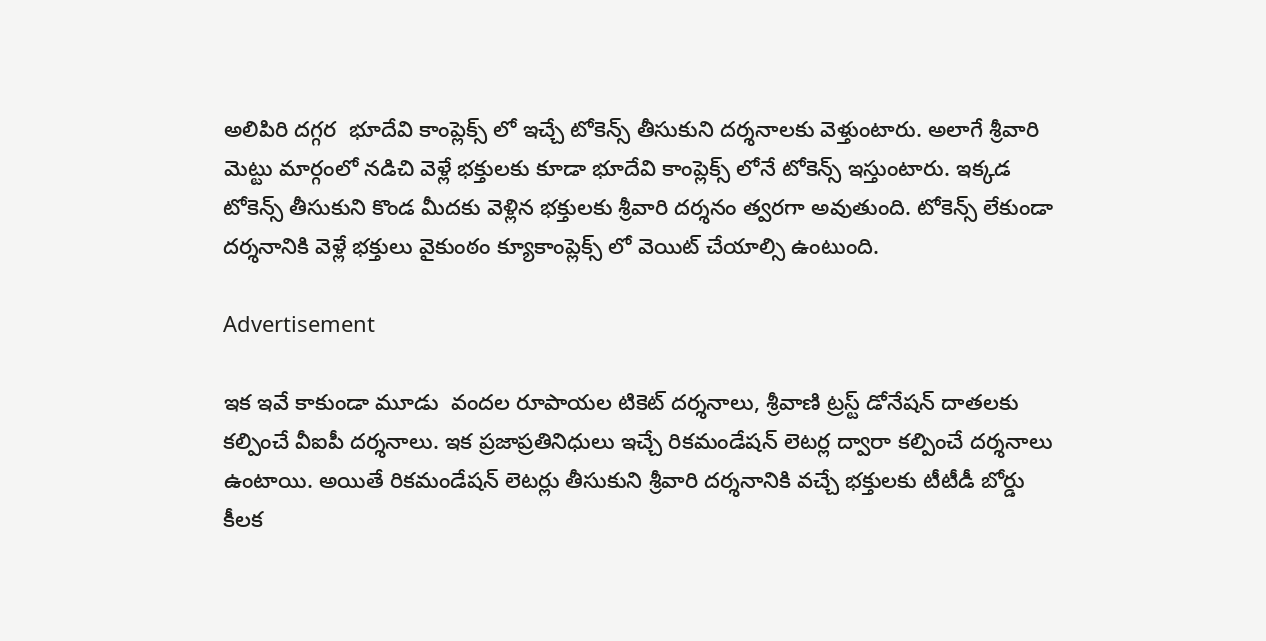అలిపిరి దగ్గర  భూదేవి కాంప్లెక్స్‌ లో ఇచ్చే టోకెన్స్‌ తీసుకుని దర్శనాలకు వెళ్తుంటారు. అలాగే శ్రీవారి మెట్టు మార్గంలో నడిచి వెళ్లే భక్తులకు కూడా భూదేవి కాంప్లెక్స్‌ లోనే టోకెన్స్‌ ఇస్తుంటారు. ఇక్కడ టోకెన్స్‌ తీసుకుని కొండ మీదకు వెళ్లిన భక్తులకు శ్రీవారి దర్శనం త్వరగా అవుతుంది. టోకెన్స్‌ లేకుండా దర్శనానికి వెళ్లే భక్తులు వైకుంఠం క్యూకాంప్లెక్స్‌ లో వెయిట్‌ చేయాల్సి ఉంటుంది.

Advertisement

ఇక ఇవే కాకుండా మూడు  వందల రూపాయల టికెట్‌ దర్శనాలు, శ్రీవాణి ట్రస్ట్‌ డోనేషన్‌ దాతలకు కల్పించే వీఐపీ దర్శనాలు. ఇక ప్రజాప్రతినిధులు ఇచ్చే రికమండేషన్‌ లెటర్ల ద్వారా కల్పించే దర్శనాలు ఉంటాయి. అయితే రికమండేషన్‌ లెటర్లు తీసుకుని శ్రీవారి దర్శనానికి వచ్చే భక్తులకు టీటీడీ బోర్డు కీలక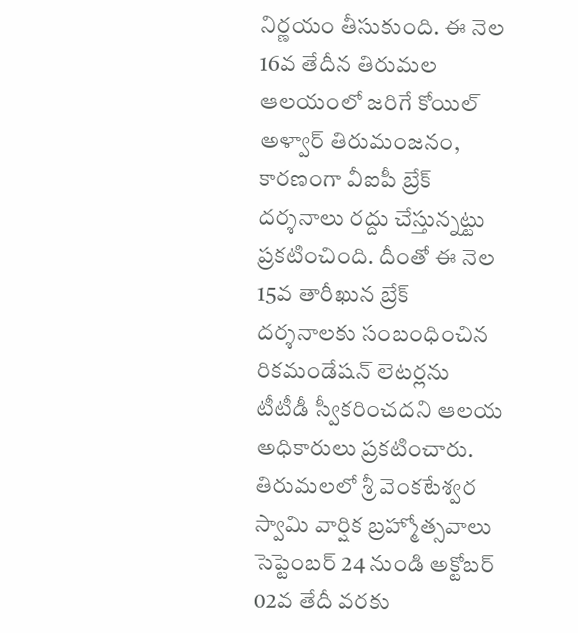నిర్ణయం తీసుకుంది. ఈ నెల 16వ తేదీన తిరుమల ఆలయంలో జరిగే కోయిల్‌ అళ్వార్‌ తిరుమంజనం, కారణంగా వీఐపీ బ్రేక్‌ దర్శనాలు రద్దు చేస్తున్నట్టు ప్రకటించింది. దీంతో ఈ నెల 15వ తారీఖున బ్రేక్‌ దర్శనాలకు సంబంధించిన రికమండేషన్‌ లెటర్లను టీటీడీ స్వీకరించదని ఆలయ అధికారులు ప్రకటించారు.  తిరుమలలో శ్రీ వెంకటేశ్వర స్వామి వార్షిక బ్రహ్మోత్సవాలు సెప్టెంబర్ 24 నుండి అక్టోబర్ 02వ తేదీ వరకు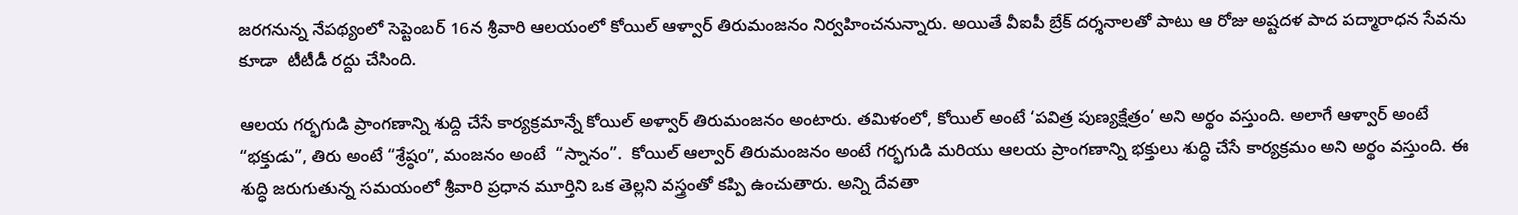జరగనున్న నేపథ్యంలో సెప్టెంబర్ 16న శ్రీవారి ఆలయంలో కోయిల్ ఆళ్వార్ తిరుమంజనం నిర్వహించనున్నారు. అయితే వీఐపీ బ్రేక్‌ దర్శనాలతో పాటు ఆ రోజు అష్టదళ పాద పద్మారాధన సేవను కూడా  టీటీడీ రద్దు చేసింది.

ఆలయ గర్భగుడి ప్రాంగణాన్ని శుద్ది చేసే కార్యక్రమాన్నే కోయిల్ అళ్వార్‌ తిరుమంజనం అంటారు. తమిళంలో, కోయిల్ అంటే ‘పవిత్ర పుణ్యక్షేత్రం’ అని అర్థం వస్తుంది. అలాగే ఆళ్వార్ అంటే “భక్తుడు”, తిరు అంటే “శ్రేష్ఠo”, మంజనం అంటే  “స్నానం”.  కోయిల్ ఆల్వార్ తిరుమంజనం అంటే గర్భగుడి మరియు ఆలయ ప్రాంగణాన్ని భక్తులు శుద్ధి చేసే కార్యక్రమం అని అర్థం వస్తుంది. ఈ శుద్ధి జరుగుతున్న సమయంలో శ్రీవారి ప్రధాన మూర్తిని ఒక తెల్లని వస్త్రంతో కప్పి ఉంచుతారు. అన్ని దేవతా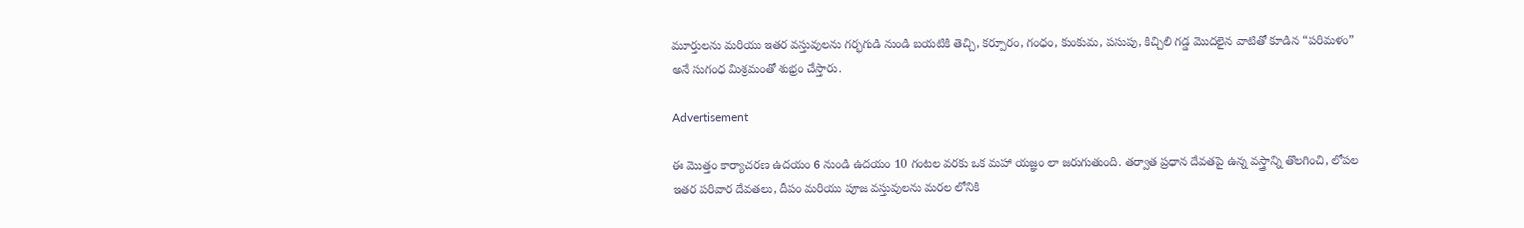మూర్తులను మరియు ఇతర వస్తువులను గర్భగుడి నుండి బయటికి తెచ్చి, కర్పూరం, గంధం, కుంకుమ, పసుపు, కిచ్చిలి గడ్డ మొదలైన వాటితో కూడిన “పరిమళం” అనే సుగంధ మిశ్రమంతో శుభ్రం చేస్తారు.

Advertisement

ఈ మొత్తం కార్యాచరణ ఉదయం 6 నుండి ఉదయం 10 గంటల వరకు ఒక మహా యజ్ఞం లా జరుగుతుంది. తర్వాత ప్రధాన దేవతపై ఉన్న వస్త్రాన్ని తొలగించి, లోపల ఇతర పరివార దేవతలు, దీపం మరియు పూజ వస్తువులను మరల లోనికి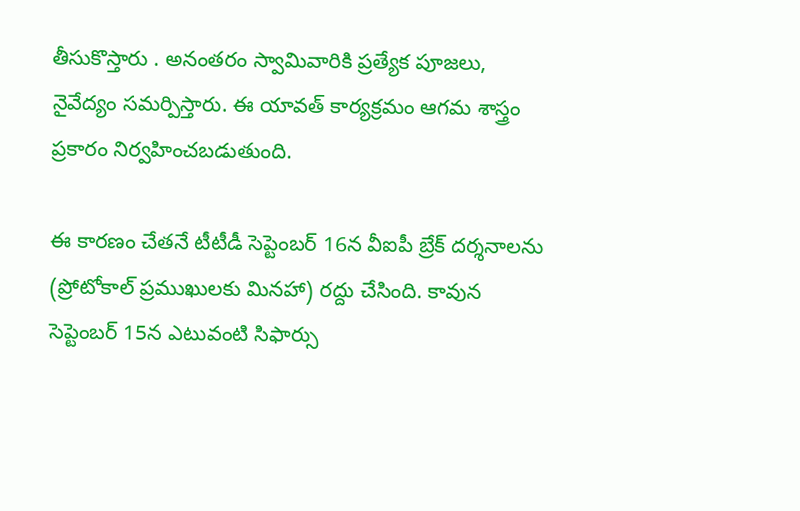తీసుకొస్తారు . అనంతరం స్వామివారికి ప్రత్యేక పూజలు, నైవేద్యం సమర్పిస్తారు. ఈ యావత్ కార్యక్రమం ఆగమ శాస్త్రం ప్రకారం నిర్వహించబడుతుంది.

ఈ కారణం చేతనే టీటీడీ సెప్టెంబర్ 16న వీఐపీ బ్రేక్ దర్శనాలను (ప్రోటోకాల్ ప్రముఖులకు మినహా) రద్దు చేసింది. కావున సెప్టెంబర్ 15న ఎటువంటి సిఫార్సు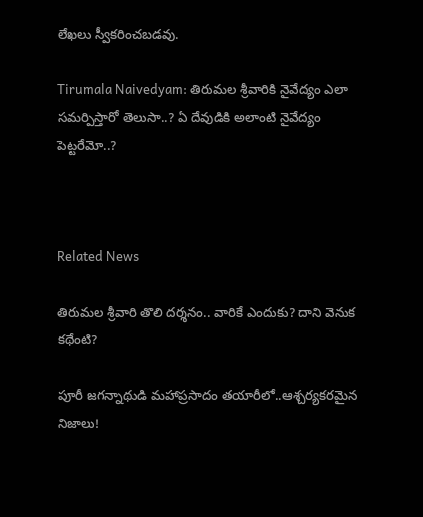లేఖలు స్వీకరించబడవు.

Tirumala Naivedyam: తిరుమల శ్రీవారికి నైవేద్యం ఎలా సమర్పిస్తారో తెలుసా..? ఏ దేవుడికి అలాంటి నైవేద్యం పెట్టరేమో..?



Related News

తిరుమల శ్రీవారి తొలి దర్శనం.. వారికే ఎందుకు? దాని వెనుక కథేంటి?

పూరీ జగన్నాథుడి మహాప్రసాదం తయారీలో..ఆశ్చర్యకరమైన నిజాలు!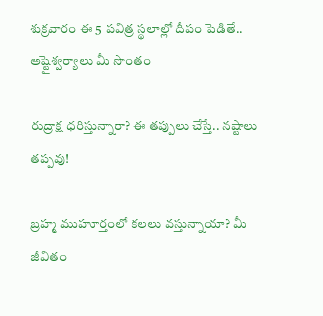శుక్రవారం ఈ 5 పవిత్ర స్థలాల్లో దీపం పెడితే.. అష్టైశ్వర్యాలు మీ సొంతం

రుద్రాక్ష ధరిస్తున్నారా? ఈ తప్పులు చేస్తే.. నష్టాలు తప్పవు!

బ్రహ్మ ముహూర్తంలో కలలు వస్తున్నాయా? మీ జీవితం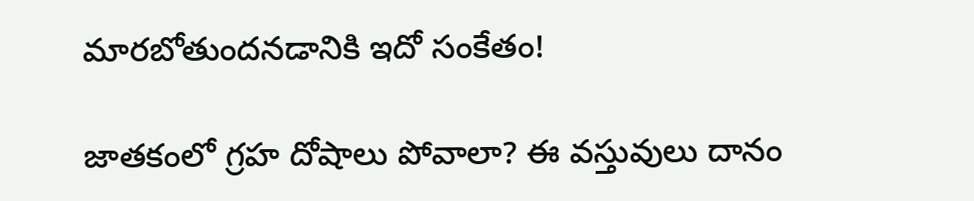మారబోతుందనడానికి ఇదో సంకేతం!

జాతకంలో గ్రహ దోషాలు పోవాలా? ఈ వస్తువులు దానం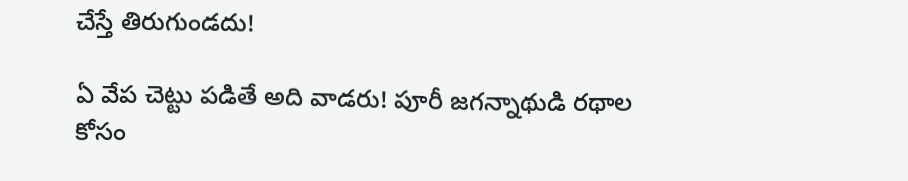చేస్తే తిరుగుండదు!

ఏ వేప చెట్టు పడితే అది వాడరు! పూరీ జగన్నాథుడి రథాల కోసం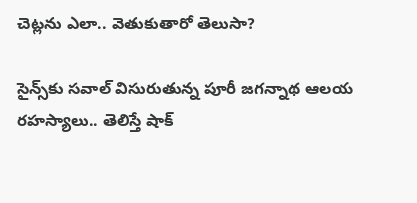చెట్లను ఎలా.. వెతుకుతారో తెలుసా?

సైన్స్‌కు సవాల్ విసురుతున్న పూరీ జగన్నాథ ఆలయ రహస్యాలు.. తెలిస్తే షాక్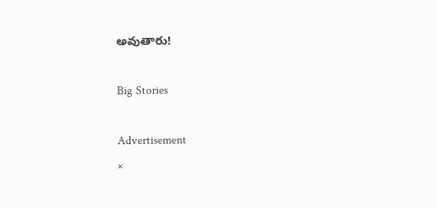అవుతారు!

Big Stories

Advertisement
×